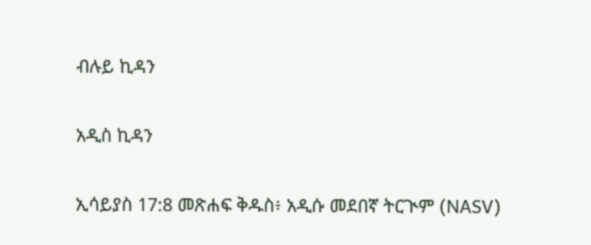ብሉይ ኪዳን

አዲስ ኪዳን

ኢሳይያስ 17:8 መጽሐፍ ቅዱስ፥ አዲሱ መደበኛ ትርጒም (NASV)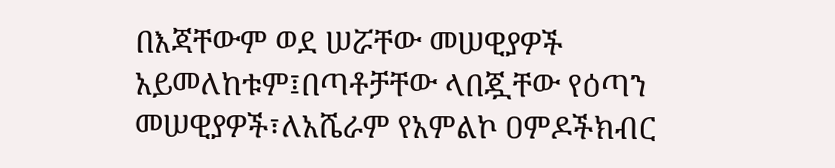በእጃቸውም ወደ ሠሯቸው መሠዊያዎች አይመለከቱም፤በጣቶቻቸው ላበጇቸው የዕጣን መሠዊያዎች፣ለአሼራም የአምልኮ ዐምዶችክብር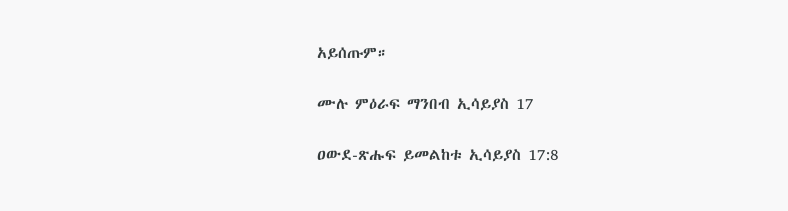አይሰጡም።

ሙሉ ምዕራፍ ማንበብ ኢሳይያስ 17

ዐውደ-ጽሑፍ ይመልከቱ ኢሳይያስ 17:8